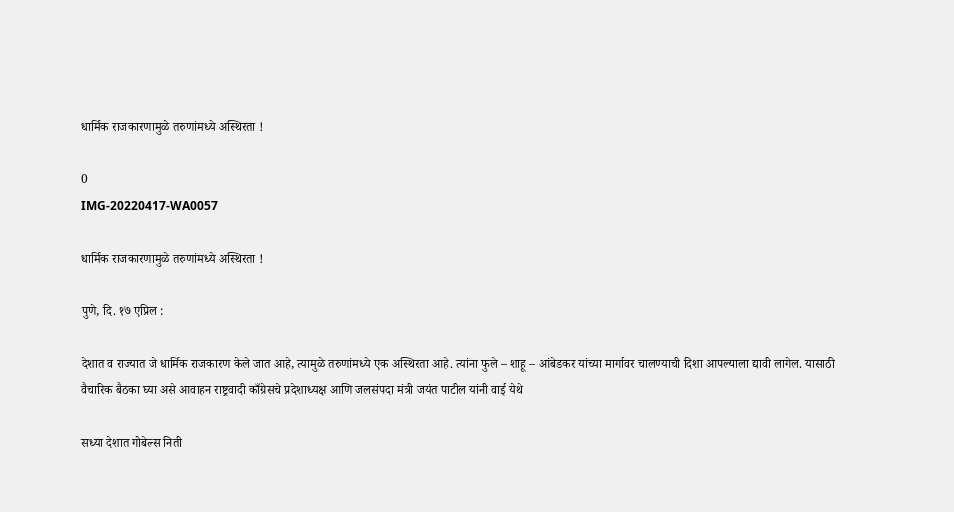धार्मिक राजकारणामुळे तरुणांमध्ये अस्थिरता !

0
IMG-20220417-WA0057

धार्मिक राजकारणामुळे तरुणांमध्ये अस्थिरता !

पुणे, दि. १७ एप्रिल :

देशात व राज्यात जे धार्मिक राजकारण केले जात आहे, त्यामुळे तरुणांमध्ये एक अस्थिरता आहे. त्यांना फुले – शाहू – आंबेडकर यांच्या मार्गावर चालण्याची दिशा आपल्याला द्यावी लागेल. यासाठी वैचारिक बैठका घ्या असे आवाहन राष्ट्रवादी काँग्रेसचे प्रदेशाध्यक्ष आणि जलसंपदा मंत्री जयंत पाटील यांनी वाई येथे

सध्या देशात गोबेल्स निती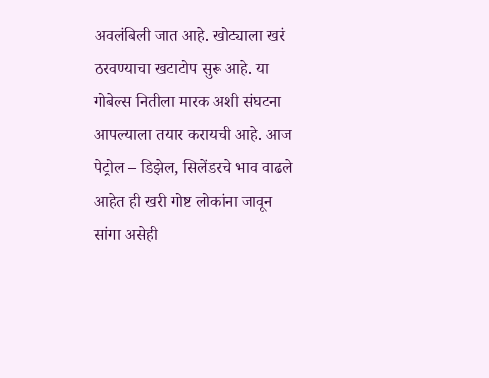अवलंबिली जात आहे. खोट्याला खरं ठरवण्याचा खटाटोप सुरू आहे. या गोबेल्स नितीला मारक अशी संघटना आपल्याला तयार करायची आहे. आज पेट्रोल – डिझेल, सिलेंडरचे भाव वाढले आहेत ही खरी गोष्ट लोकांना जावून सांगा असेही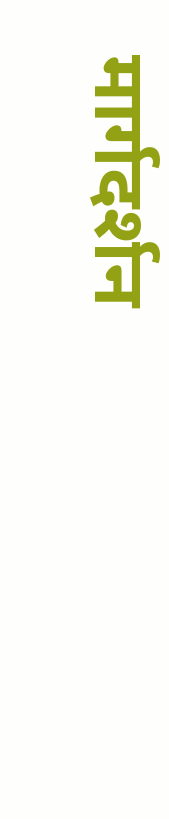मार्गदर्शन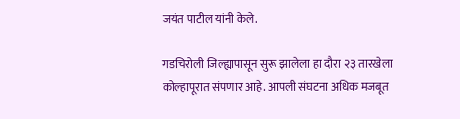जयंत पाटील यांनी केले.

गडचिरोली जिल्ह्यापासून सुरू झालेला हा दौरा २३ तारखेला कोल्हापूरात संपणार आहे. आपली संघटना अधिक मजबूत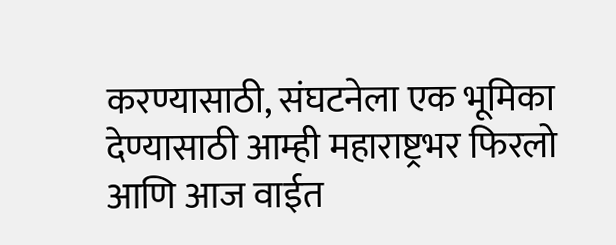करण्यासाठी, संघटनेला एक भूमिका देण्यासाठी आम्ही महाराष्ट्रभर फिरलो आणि आज वाईत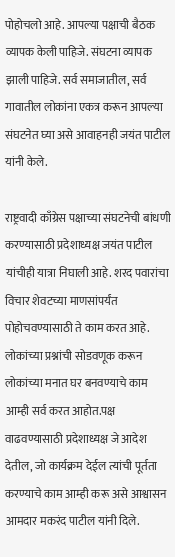पोहोचलो आहे. आपल्या पक्षाची बैठक व्यापक केली पाहिजे. संघटना व्यापक झाली पाहिजे. सर्व समाजातील, सर्व गावातील लोकांना एकत्र करून आपल्या संघटनेत घ्या असे आवाहनही जयंत पाटील यांनी केले.

राष्ट्रवादी काँग्रेस पक्षाच्या संघटनेची बांधणी करण्यासाठी प्रदेशाध्यक्ष जयंत पाटील यांचीही यात्रा निघाली आहे. शरद पवारांचा विचार शेवटच्या माणसांपर्यंत पोहोचवण्यासाठी ते काम करत आहे. लोकांच्या प्रश्नांची सोडवणूक करून लोकांच्या मनात घर बनवण्याचे काम आम्ही सर्व करत आहोत.पक्ष वाढवण्यासाठी प्रदेशाध्यक्ष जे आदेश देतील, जो कार्यक्रम देईल त्यांची पूर्तता करण्याचे काम आम्ही करू असे आश्वासन आमदार मकरंद पाटील यांनी दिले.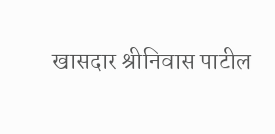खासदार श्रीनिवास पाटील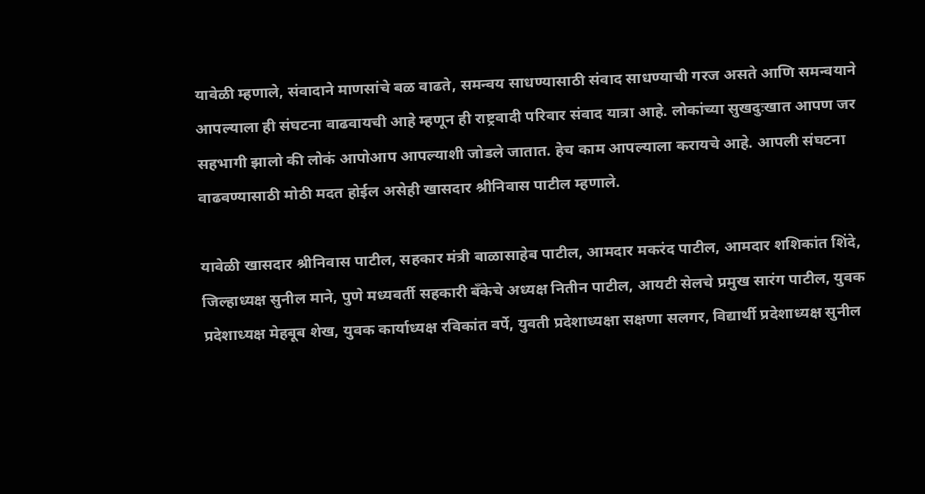यावेळी म्हणाले, संवादाने माणसांचे बळ वाढते, समन्वय साधण्यासाठी संवाद साधण्याची गरज असते आणि समन्वयाने आपल्याला ही संघटना वाढवायची आहे म्हणून ही राष्ट्रवादी परिवार संवाद यात्रा आहे. लोकांच्या सुखदुःखात आपण जर सहभागी झालो की लोकं आपोआप आपल्याशी जोडले जातात. हेच काम आपल्याला करायचे आहे. आपली संघटना वाढवण्यासाठी मोठी मदत होईल असेही खासदार श्रीनिवास पाटील म्हणाले.

यावेळी खासदार श्रीनिवास पाटील, सहकार मंत्री बाळासाहेब पाटील, आमदार मकरंद पाटील, आमदार शशिकांत शिंदे, जिल्हाध्यक्ष सुनील माने, पुणे मध्यवर्ती सहकारी बँकेचे अध्यक्ष नितीन पाटील, आयटी सेलचे प्रमुख सारंग पाटील, युवक प्रदेशाध्यक्ष मेहबूब शेख, युवक कार्याध्यक्ष रविकांत वर्पे, युवती प्रदेशाध्यक्षा सक्षणा सलगर, विद्यार्थी प्रदेशाध्यक्ष सुनील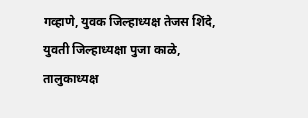गव्हाणे, युवक जिल्हाध्यक्ष तेजस शिंदे, युवती जिल्हाध्यक्षा पुजा काळे, तालुकाध्यक्ष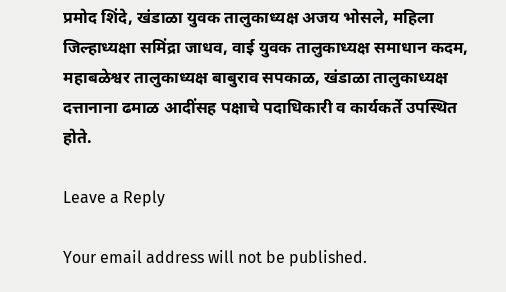प्रमोद शिंदे, खंडाळा युवक तालुकाध्यक्ष अजय भोसले, महिला जिल्हाध्यक्षा समिंद्रा जाधव, वाई युवक तालुकाध्यक्ष समाधान कदम, महाबळेश्वर तालुकाध्यक्ष बाबुराव सपकाळ, खंडाळा तालुकाध्यक्ष दत्तानाना ढमाळ आदींसह पक्षाचे पदाधिकारी व कार्यकर्ते उपस्थित होते.

Leave a Reply

Your email address will not be published.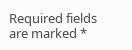Required fields are marked *